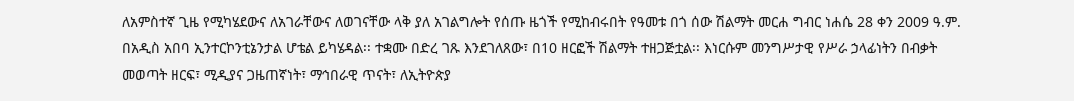ለአምስተኛ ጊዜ የሚካሄደውና ለአገራቸውና ለወገናቸው ላቅ ያለ አገልግሎት የሰጡ ዜጎች የሚከብሩበት የዓመቱ በጎ ሰው ሽልማት መርሐ ግብር ነሐሴ 28 ቀን 2009 ዓ.ም. በአዲስ አበባ ኢንተርኮንቲኔንታል ሆቴል ይካሄዳል፡፡ ተቋሙ በድረ ገጹ እንደገለጸው፣ በ10 ዘርፎች ሽልማት ተዘጋጅቷል፡፡ እነርሱም መንግሥታዊ የሥራ ኃላፊነትን በብቃት መወጣት ዘርፍ፣ ሚዲያና ጋዜጠኛነት፣ ማኅበራዊ ጥናት፣ ለኢትዮጵያ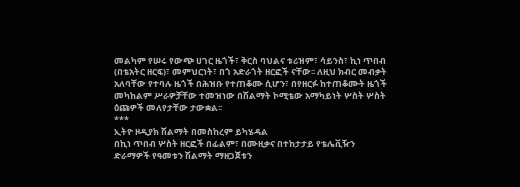መልካም የሠሩ የውጭ ሀገር ዜጎች፣ ቅርስ ባህልና ቱሪዝም፣ ሳይንስ፣ ኪነ ጥበብ (በቴአትር ዘርፍ)፣ መምህርነት፣ በጎ አድራጎት ዘርፎች ናቸው፡፡ ለዚህ ክብር መብቃት አለባቸው የተባሉ ዜጎች በሕዝቡ የተጠቆሙ ሲሆን፣ በየዘርፉ ከተጠቆሙት ዜጎች መካከልም ሥራዎቻቸው ተመዝነው በሽልማት ኮሚቴው አማካይነት ሦስት ሦስት ዕጩዎች መለየታቸው ታውቋል፡፡
***
ኢትዮ ዞዲያክ ሽልማት በመስከረም ይካሄዳል
በኪነ ጥበብ ሦስት ዘርፎች በፊልም፣ በሙዚቃና በተከታታይ የቴሌቪዥን ድራማዎች የዓመቱን ሽልማት ማዘጋጀቱን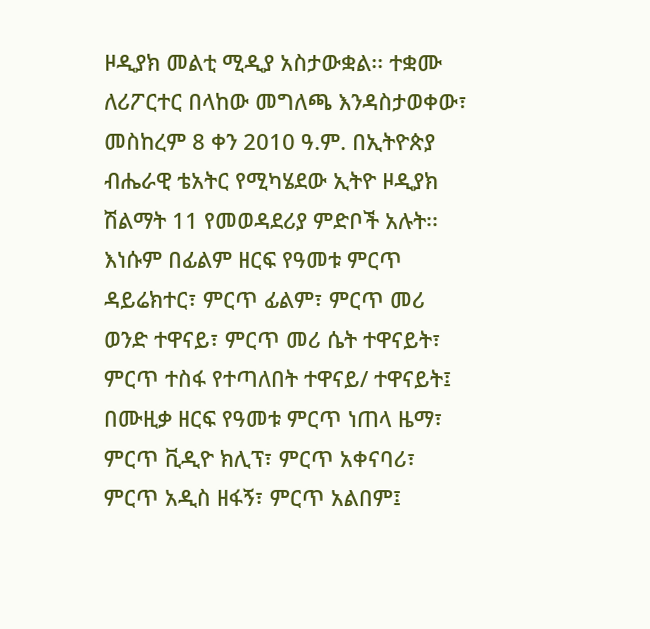ዞዲያክ መልቲ ሚዲያ አስታውቋል፡፡ ተቋሙ ለሪፖርተር በላከው መግለጫ እንዳስታወቀው፣ መስከረም 8 ቀን 2010 ዓ.ም. በኢትዮጵያ ብሔራዊ ቴአትር የሚካሄደው ኢትዮ ዞዲያክ ሽልማት 11 የመወዳደሪያ ምድቦች አሉት፡፡ እነሱም በፊልም ዘርፍ የዓመቱ ምርጥ ዳይሬክተር፣ ምርጥ ፊልም፣ ምርጥ መሪ ወንድ ተዋናይ፣ ምርጥ መሪ ሴት ተዋናይት፣ ምርጥ ተስፋ የተጣለበት ተዋናይ/ ተዋናይት፤ በሙዚቃ ዘርፍ የዓመቱ ምርጥ ነጠላ ዜማ፣ ምርጥ ቪዲዮ ክሊፕ፣ ምርጥ አቀናባሪ፣ ምርጥ አዲስ ዘፋኝ፣ ምርጥ አልበም፤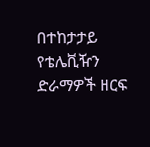በተከታታይ የቴሌቪዥን ድራማዎች ዘርፍ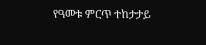የዓመቱ ምርጥ ተከታታይ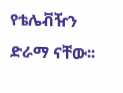የቴሌቭዥን ድራማ ናቸው፡፡